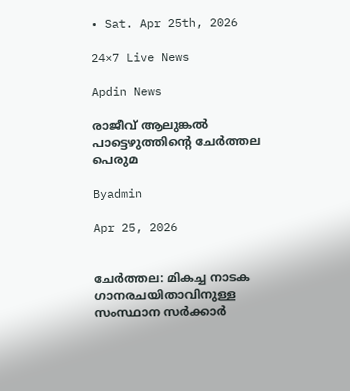• Sat. Apr 25th, 2026

24×7 Live News

Apdin News

രാജീവ് ആലുങ്കല്‍ പാട്ടെഴുത്തിന്റെ ചേര്‍ത്തല പെരുമ

Byadmin

Apr 25, 2026


ചേര്‍ത്തല: മികച്ച നാടക ഗാനരചയിതാവിനുള്ള സംസ്ഥാന സര്‍ക്കാര്‍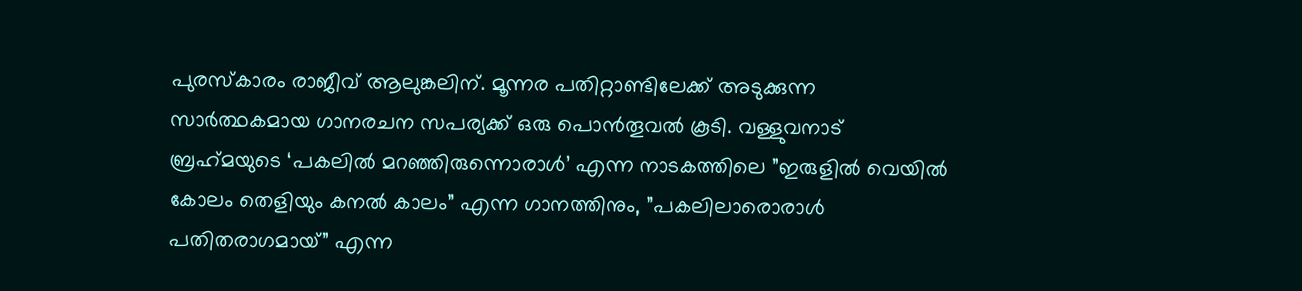പുരസ്‌കാരം രാജീവ് ആലുങ്കലിന്. മൂന്നര പതിറ്റാണ്ടിലേക്ക് അടുക്കുന്ന സാര്‍ത്ഥകമായ ഗാനരചന സപര്യക്ക് ഒരു പൊന്‍തൂവല്‍ കൂടി. വള്ളുവനാട് ബ്രഹ്‌മയുടെ ‘പകലില്‍ മറഞ്ഞിരുന്നൊരാള്‍’ എന്ന നാടകത്തിലെ ”ഇരുളില്‍ വെയില്‍ കോലം തെളിയും കനല്‍ കാലം” എന്ന ഗാനത്തിനും, ”പകലിലാരൊരാള്‍ പതിതരാഗമായ്” എന്ന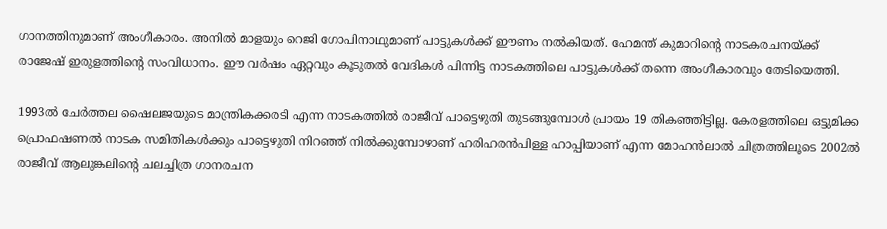ഗാനത്തിനുമാണ് അംഗീകാരം. അനില്‍ മാളയും റെജി ഗോപിനാഥുമാണ് പാട്ടുകള്‍ക്ക് ഈണം നല്‍കിയത്. ഹേമന്ത് കുമാറിന്റെ നാടകരചനയ്‌ക്ക് രാജേഷ് ഇരുളത്തിന്റെ സംവിധാനം. ഈ വര്‍ഷം ഏറ്റവും കൂടുതല്‍ വേദികള്‍ പിന്നിട്ട നാടകത്തിലെ പാട്ടുകള്‍ക്ക് തന്നെ അംഗീകാരവും തേടിയെത്തി.

1993ല്‍ ചേര്‍ത്തല ഷൈലജയുടെ മാന്ത്രികക്കരടി എന്ന നാടകത്തില്‍ രാജീവ് പാട്ടെഴുതി തുടങ്ങുമ്പോള്‍ പ്രായം 19 തികഞ്ഞിട്ടില്ല. കേരളത്തിലെ ഒട്ടുമിക്ക പ്രൊഫഷണല്‍ നാടക സമിതികള്‍ക്കും പാട്ടെഴുതി നിറഞ്ഞ് നില്‍ക്കുമ്പോഴാണ് ഹരിഹരന്‍പിള്ള ഹാപ്പിയാണ് എന്ന മോഹന്‍ലാല്‍ ചിത്രത്തിലൂടെ 2002ല്‍ രാജീവ് ആലുങ്കലിന്റെ ചലച്ചിത്ര ഗാനരചന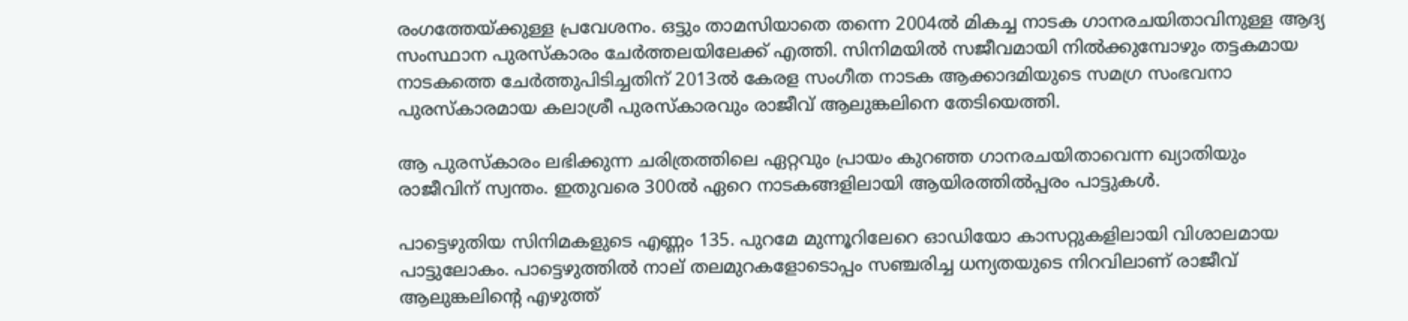രംഗത്തേയ്‌ക്കുള്ള പ്രവേശനം. ഒട്ടും താമസിയാതെ തന്നെ 2004ല്‍ മികച്ച നാടക ഗാനരചയിതാവിനുള്ള ആദ്യ സംസ്ഥാന പുരസ്‌കാരം ചേര്‍ത്തലയിലേക്ക് എത്തി. സിനിമയില്‍ സജീവമായി നില്‍ക്കുമ്പോഴും തട്ടകമായ നാടകത്തെ ചേര്‍ത്തുപിടിച്ചതിന് 2013ല്‍ കേരള സംഗീത നാടക ആക്കാദമിയുടെ സമഗ്ര സംഭവനാ പുരസ്‌കാരമായ കലാശ്രീ പുരസ്‌കാരവും രാജീവ് ആലുങ്കലിനെ തേടിയെത്തി.

ആ പുരസ്‌കാരം ലഭിക്കുന്ന ചരിത്രത്തിലെ ഏറ്റവും പ്രായം കുറഞ്ഞ ഗാനരചയിതാവെന്ന ഖ്യാതിയും രാജീവിന് സ്വന്തം. ഇതുവരെ 300ല്‍ ഏറെ നാടകങ്ങളിലായി ആയിരത്തില്‍പ്പരം പാട്ടുകള്‍.

പാട്ടെഴുതിയ സിനിമകളുടെ എണ്ണം 135. പുറമേ മുന്നൂറിലേറെ ഓഡിയോ കാസറ്റുകളിലായി വിശാലമായ പാട്ടുലോകം. പാട്ടെഴുത്തില്‍ നാല് തലമുറകളോടൊപ്പം സഞ്ചരിച്ച ധന്യതയുടെ നിറവിലാണ് രാജീവ് ആലുങ്കലിന്റെ എഴുത്ത്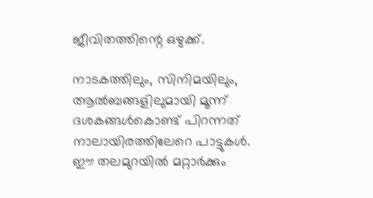ജീവിതത്തിന്റെ ഒഴുക്ക്.

നാടകത്തിലും, സിനിമയിലും, ആല്‍ബങ്ങളിലുമായി മൂന്ന് ദശകങ്ങള്‍കൊണ്ട് പിറന്നത് നാലായിരത്തിലേറെ പാട്ടുകള്‍. ഈ തലമുറയില്‍ മറ്റാര്‍ക്കും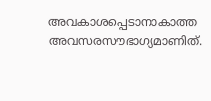അവകാശപ്പെടാനാകാത്ത അവസരസൗഭാഗ്യമാണിത്.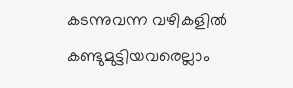കടന്നുവന്ന വഴികളില്‍ കണ്ടുമുട്ടിയവരെല്ലാം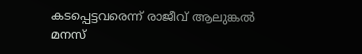കടപ്പെട്ടവരെന്ന് രാജീവ് ആലുങ്കല്‍ മനസ്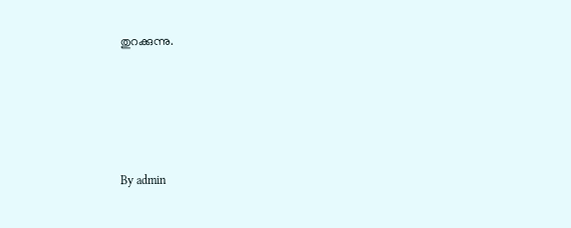തുറക്കുന്നു.





By admin